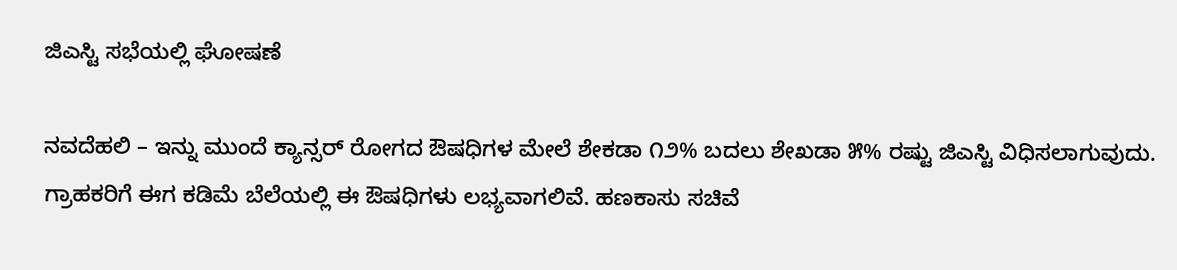ಜಿಎಸ್ಟಿ ಸಭೆಯಲ್ಲಿ ಘೋಷಣೆ

ನವದೆಹಲಿ – ಇನ್ನು ಮುಂದೆ ಕ್ಯಾನ್ಸರ್ ರೋಗದ ಔಷಧಿಗಳ ಮೇಲೆ ಶೇಕಡಾ ೧೨% ಬದಲು ಶೇಖಡಾ ೫% ರಷ್ಟು ಜಿಎಸ್ಟಿ ವಿಧಿಸಲಾಗುವುದು. ಗ್ರಾಹಕರಿಗೆ ಈಗ ಕಡಿಮೆ ಬೆಲೆಯಲ್ಲಿ ಈ ಔಷಧಿಗಳು ಲಭ್ಯವಾಗಲಿವೆ. ಹಣಕಾಸು ಸಚಿವೆ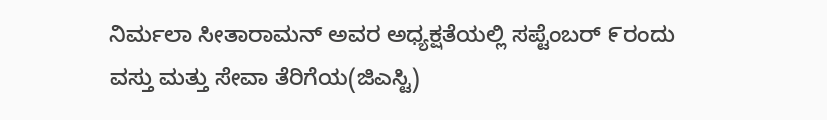ನಿರ್ಮಲಾ ಸೀತಾರಾಮನ್ ಅವರ ಅಧ್ಯಕ್ಷತೆಯಲ್ಲಿ ಸಪ್ಟೆಂಬರ್ ೯ರಂದು ವಸ್ತು ಮತ್ತು ಸೇವಾ ತೆರಿಗೆಯ(ಜಿಎಸ್ಟಿ)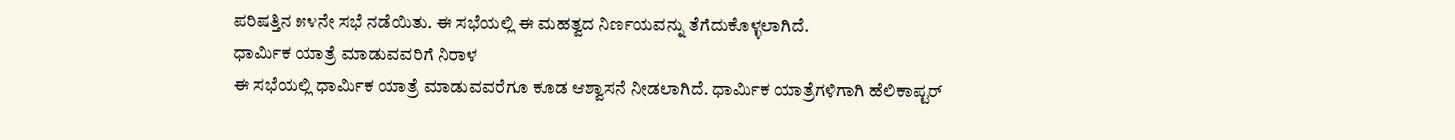ಪರಿಷತ್ತಿನ ೫೪ನೇ ಸಭೆ ನಡೆಯಿತು. ಈ ಸಭೆಯಲ್ಲಿ ಈ ಮಹತ್ವದ ನಿರ್ಣಯವನ್ನು ತೆಗೆದುಕೊಳ್ಳಲಾಗಿದೆ.
ಧಾರ್ಮಿಕ ಯಾತ್ರೆ ಮಾಡುವವರಿಗೆ ನಿರಾಳ
ಈ ಸಭೆಯಲ್ಲಿ ಧಾರ್ಮಿಕ ಯಾತ್ರೆ ಮಾಡುವವರೆಗೂ ಕೂಡ ಆಶ್ವಾಸನೆ ನೀಡಲಾಗಿದೆ. ಧಾರ್ಮಿಕ ಯಾತ್ರೆಗಳಿಗಾಗಿ ಹೆಲಿಕಾಪ್ಟರ್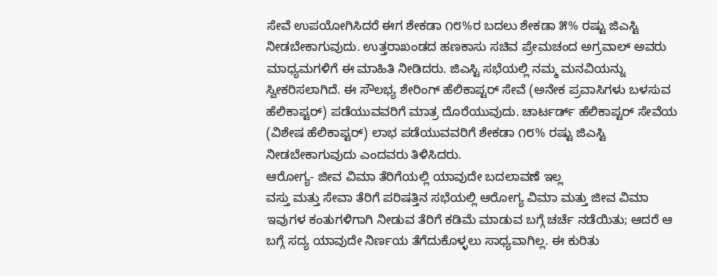ಸೇವೆ ಉಪಯೋಗಿಸಿದರೆ ಈಗ ಶೇಕಡಾ ೧೮%ರ ಬದಲು ಶೇಕಡಾ ೫% ರಷ್ಟು ಜಿಎಸ್ಟಿ ನೀಡಬೇಕಾಗುವುದು. ಉತ್ತರಾಖಂಡದ ಹಣಕಾಸು ಸಚಿವ ಪ್ರೇಮಚಂದ ಅಗ್ರವಾಲ್ ಅವರು ಮಾಧ್ಯಮಗಳಿಗೆ ಈ ಮಾಹಿತಿ ನೀಡಿದರು. ಜಿಎಸ್ಟಿ ಸಭೆಯಲ್ಲಿ ನಮ್ಮ ಮನವಿಯನ್ನು ಸ್ವೀಕರಿಸಲಾಗಿದೆ. ಈ ಸೌಲಭ್ಯ ಶೇರಿಂಗ್ ಹೆಲಿಕಾಪ್ಟರ್ ಸೇವೆ (ಅನೇಕ ಪ್ರವಾಸಿಗಳು ಬಳಸುವ ಹೆಲಿಕಾಪ್ಟರ್) ಪಡೆಯುವವರಿಗೆ ಮಾತ್ರ ದೊರೆಯುವುದು. ಚಾರ್ಟರ್ಡ್ ಹೆಲಿಕಾಪ್ಟರ್ ಸೇವೆಯ (ವಿಶೇಷ ಹೆಲಿಕಾಪ್ಟರ್) ಲಾಭ ಪಡೆಯುವವರಿಗೆ ಶೇಕಡಾ ೧೮% ರಷ್ಟು ಜಿಎಸ್ಟಿ ನೀಡಬೇಕಾಗುವುದು ಎಂದವರು ತಿಳಿಸಿದರು.
ಆರೋಗ್ಯ- ಜೀವ ವಿಮಾ ತೆರಿಗೆಯಲ್ಲಿ ಯಾವುದೇ ಬದಲಾವಣೆ ಇಲ್ಲ
ವಸ್ತು ಮತ್ತು ಸೇವಾ ತೆರಿಗೆ ಪರಿಷತ್ತಿನ ಸಭೆಯಲ್ಲಿ ಆರೋಗ್ಯ ವಿಮಾ ಮತ್ತು ಜೀವ ವಿಮಾ ಇವುಗಳ ಕಂತುಗಳಿಗಾಗಿ ನೀಡುವ ತೆರಿಗೆ ಕಡಿಮೆ ಮಾಡುವ ಬಗ್ಗೆ ಚರ್ಚೆ ನಡೆಯಿತು; ಆದರೆ ಆ ಬಗ್ಗೆ ಸದ್ಯ ಯಾವುದೇ ನಿರ್ಣಯ ತೆಗೆದುಕೊಳ್ಳಲು ಸಾಧ್ಯವಾಗಿಲ್ಲ. ಈ ಕುರಿತು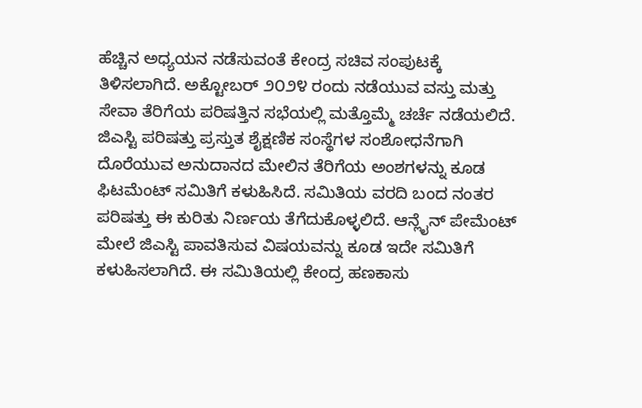ಹೆಚ್ಚಿನ ಅಧ್ಯಯನ ನಡೆಸುವಂತೆ ಕೇಂದ್ರ ಸಚಿವ ಸಂಪುಟಕ್ಕೆ ತಿಳಿಸಲಾಗಿದೆ. ಅಕ್ಟೋಬರ್ ೨೦೨೪ ರಂದು ನಡೆಯುವ ವಸ್ತು ಮತ್ತು ಸೇವಾ ತೆರಿಗೆಯ ಪರಿಷತ್ತಿನ ಸಭೆಯಲ್ಲಿ ಮತ್ತೊಮ್ಮೆ ಚರ್ಚೆ ನಡೆಯಲಿದೆ.
ಜಿಎಸ್ಟಿ ಪರಿಷತ್ತು ಪ್ರಸ್ತುತ ಶೈಕ್ಷಣಿಕ ಸಂಸ್ಥೆಗಳ ಸಂಶೋಧನೆಗಾಗಿ ದೊರೆಯುವ ಅನುದಾನದ ಮೇಲಿನ ತೆರಿಗೆಯ ಅಂಶಗಳನ್ನು ಕೂಡ ಫಿಟಮೆಂಟ್ ಸಮಿತಿಗೆ ಕಳುಹಿಸಿದೆ. ಸಮಿತಿಯ ವರದಿ ಬಂದ ನಂತರ ಪರಿಷತ್ತು ಈ ಕುರಿತು ನಿರ್ಣಯ ತೆಗೆದುಕೊಳ್ಳಲಿದೆ. ಆನ್ಲೈನ್ ಪೇಮೆಂಟ್ ಮೇಲೆ ಜಿಎಸ್ಟಿ ಪಾವತಿಸುವ ವಿಷಯವನ್ನು ಕೂಡ ಇದೇ ಸಮಿತಿಗೆ ಕಳುಹಿಸಲಾಗಿದೆ. ಈ ಸಮಿತಿಯಲ್ಲಿ ಕೇಂದ್ರ ಹಣಕಾಸು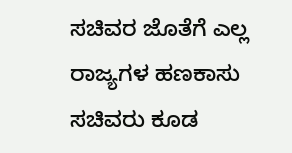ಸಚಿವರ ಜೊತೆಗೆ ಎಲ್ಲ ರಾಜ್ಯಗಳ ಹಣಕಾಸು ಸಚಿವರು ಕೂಡ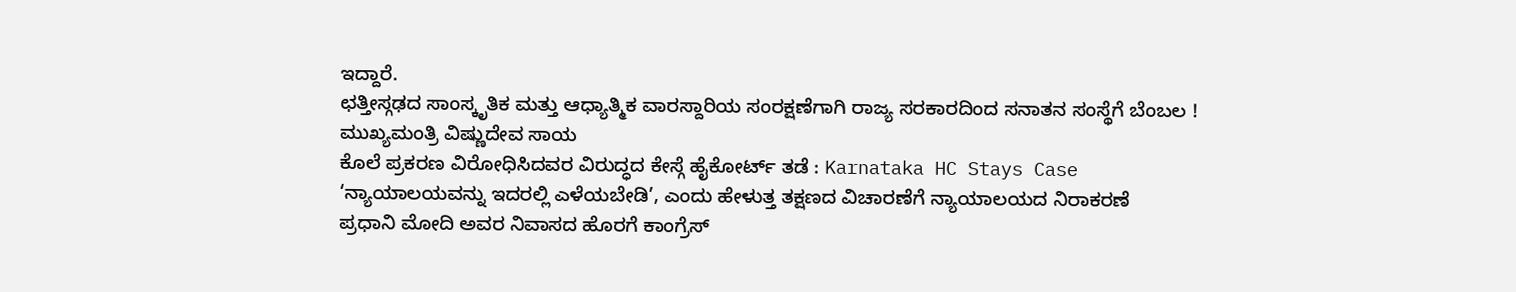ಇದ್ದಾರೆ.
ಛತ್ತೀಸ್ಗಢದ ಸಾಂಸ್ಕೃತಿಕ ಮತ್ತು ಆಧ್ಯಾತ್ಮಿಕ ವಾರಸ್ದಾರಿಯ ಸಂರಕ್ಷಣೆಗಾಗಿ ರಾಜ್ಯ ಸರಕಾರದಿಂದ ಸನಾತನ ಸಂಸ್ಥೆಗೆ ಬೆಂಬಲ ! ಮುಖ್ಯಮಂತ್ರಿ ವಿಷ್ಣುದೇವ ಸಾಯ
ಕೊಲೆ ಪ್ರಕರಣ ವಿರೋಧಿಸಿದವರ ವಿರುದ್ಧದ ಕೇಸ್ಗೆ ಹೈಕೋರ್ಟ್ ತಡೆ : Karnataka HC Stays Case
‘ನ್ಯಾಯಾಲಯವನ್ನು ಇದರಲ್ಲಿ ಎಳೆಯಬೇಡಿ’, ಎಂದು ಹೇಳುತ್ತ ತಕ್ಷಣದ ವಿಚಾರಣೆಗೆ ನ್ಯಾಯಾಲಯದ ನಿರಾಕರಣೆ
ಪ್ರಧಾನಿ ಮೋದಿ ಅವರ ನಿವಾಸದ ಹೊರಗೆ ಕಾಂಗ್ರೆಸ್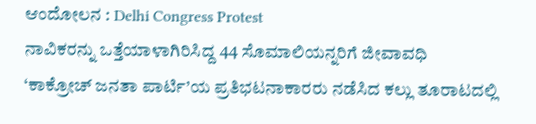ಆಂದೋಲನ : Delhi Congress Protest
ನಾವಿಕರನ್ನು ಒತ್ತೆಯಾಳಾಗಿರಿಸಿದ್ದ 44 ಸೊಮಾಲಿಯನ್ನರಿಗೆ ಜೀವಾವಧಿ
‘ಕಾಕ್ರೋಚ್ ಜನತಾ ಪಾರ್ಟಿ’ಯ ಪ್ರತಿಭಟನಾಕಾರರು ನಡೆಸಿದ ಕಲ್ಲು ತೂರಾಟದಲ್ಲಿ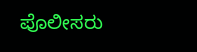ಪೊಲೀಸರು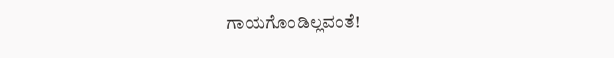ಗಾಯಗೊಂಡಿಲ್ಲವಂತೆ!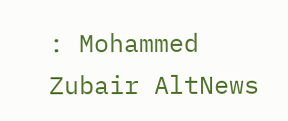: Mohammed Zubair AltNews